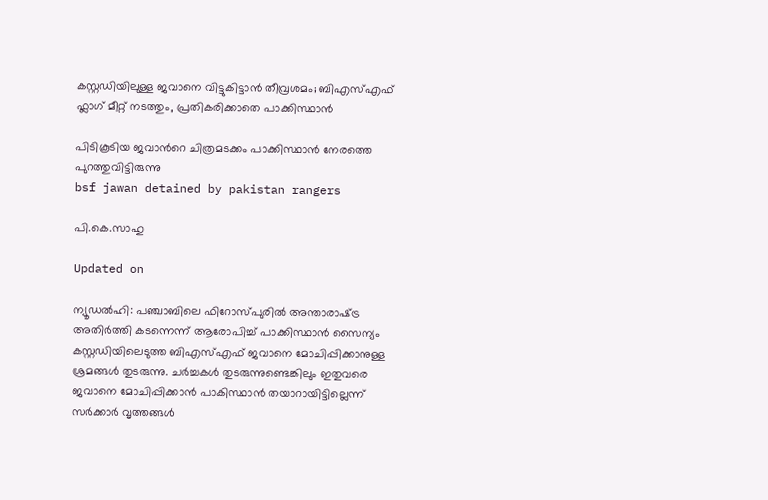കസ്റ്റഡിയിലുള്ള ജവാനെ വിട്ടുകിട്ടാൻ തീവ്രശമം; ബിഎസ്എഫ് ഫ്ലാഗ് മീറ്റ് നടത്തും, പ്രതികരിക്കാതെ പാക്കിസ്ഥാന്‍

പിടികൂടിയ ജവാന്‍റെ ചിത്രമടക്കം പാക്കിസ്ഥാന്‍ നേരത്തെ പുറത്തുവിട്ടിരുന്നു
bsf jawan detained by pakistan rangers

പി.കെ.സാഹു

Updated on

ന്യൂഡൽഹി: പഞ്ചാബിലെ ഫിറോസ്പുരിൽ അന്താരാഷ്‌ട്ര അതിർത്തി കടന്നെന്ന് ആരോപിച്ച് പാക്കിസ്ഥാൻ സൈന്യം കസ്റ്റഡിയിലെടുത്ത ബിഎസ്എഫ് ജവാനെ മോചിപ്പിക്കാനുള്ള ശ്രമങ്ങൾ തുടരുന്നു. ചർച്ചകൾ തുടരുന്നുണ്ടെങ്കിലും ഇതുവരെ ജവാനെ മോചിപ്പിക്കാൻ പാകിസ്ഥാൻ തയാറായിട്ടില്ലെന്ന് സർക്കാർ വൃത്തങ്ങൾ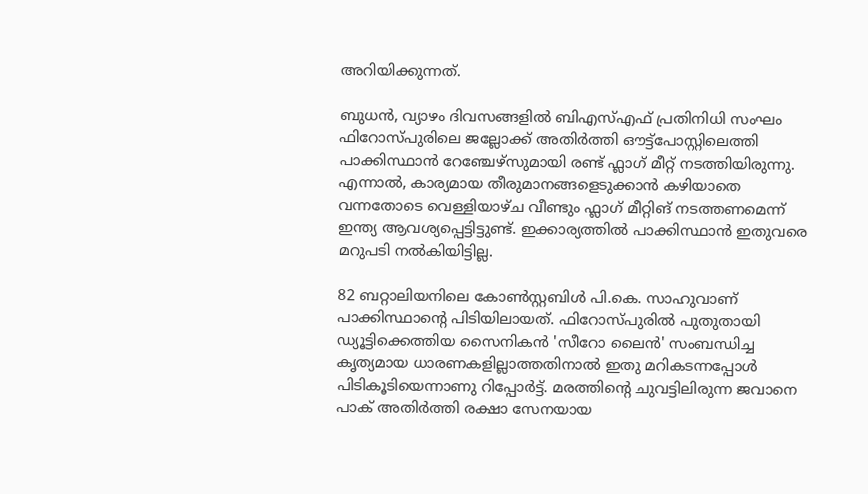അറിയിക്കുന്നത്.

ബുധന്‍, വ്യാഴം ദിവസങ്ങളിൽ ബി‌എസ്‌എഫ് പ്രതിനിധി സംഘം ഫിറോസ്പുരിലെ ജല്ലോക്ക് അതിർത്തി ഔട്ട്‌പോസ്റ്റിലെത്തി പാക്കിസ്ഥാൻ റേഞ്ചേഴ്‌സുമായി രണ്ട് ഫ്ലാഗ് മീറ്റ് നടത്തിയിരുന്നു. എന്നാൽ, കാര്യമായ തീരുമാനങ്ങളെടുക്കാൻ കഴിയാതെ വന്നതോടെ വെള്ളിയാഴ്ച വീണ്ടും ഫ്ലാഗ് മീറ്റിങ് നടത്തണമെന്ന് ഇന്ത്യ ആവശ്യപ്പെട്ടിട്ടുണ്ട്. ഇക്കാര്യത്തിൽ പാക്കിസ്ഥാൻ ഇതുവരെ മറുപടി നൽകിയിട്ടില്ല.

82 ബറ്റാലിയനിലെ കോൺസ്റ്റബിൾ പി.കെ. സാഹുവാണ് പാക്കിസ്ഥാന്‍റെ പിടിയിലായത്. ഫിറോസ്പുരിൽ പുതുതായി ഡ്യൂട്ടിക്കെത്തിയ സൈനികൻ 'സീറോ ലൈൻ' സംബന്ധിച്ച കൃത്യമായ ധാരണകളില്ലാത്തതിനാൽ ഇതു മറികടന്നപ്പോൾ പിടികൂടിയെന്നാണു റിപ്പോർട്ട്. മരത്തിന്‍റെ ചുവട്ടിലിരുന്ന ജവാനെ പാക് അതിർത്തി രക്ഷാ സേനയായ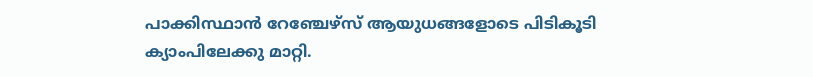പാക്കിസ്ഥാൻ റേഞ്ചേഴ്സ് ആയുധങ്ങളോടെ പിടികൂടി ക്യാംപിലേക്കു മാറ്റി.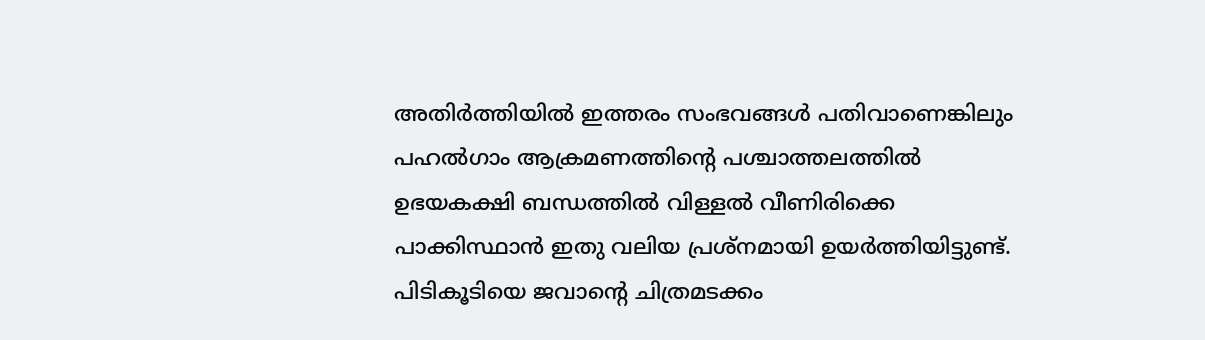അതിർത്തിയിൽ ഇത്തരം സംഭവങ്ങൾ പതിവാണെങ്കിലും പഹൽഗാം ആക്രമണത്തിന്‍റെ പശ്ചാത്തലത്തിൽ ഉഭയകക്ഷി ബന്ധത്തിൽ വിള്ളൽ വീണിരിക്കെ പാക്കിസ്ഥാൻ ഇതു വലിയ പ്രശ്നമായി ഉയർത്തിയിട്ടുണ്ട്. പിടികൂടിയെ ജവാന്‍റെ ചിത്രമടക്കം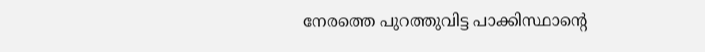നേരത്തെ പുറത്തുവിട്ട പാക്കിസ്ഥാന്‍റെ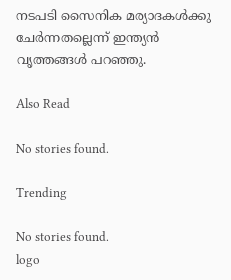നടപടി സൈനിക മര്യാദകൾക്കു ചേർന്നതല്ലെന്ന് ഇന്ത്യൻ വൃത്തങ്ങൾ പറഞ്ഞു.

Also Read

No stories found.

Trending

No stories found.
logo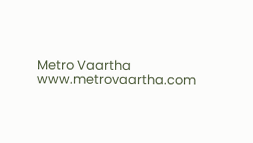Metro Vaartha
www.metrovaartha.com